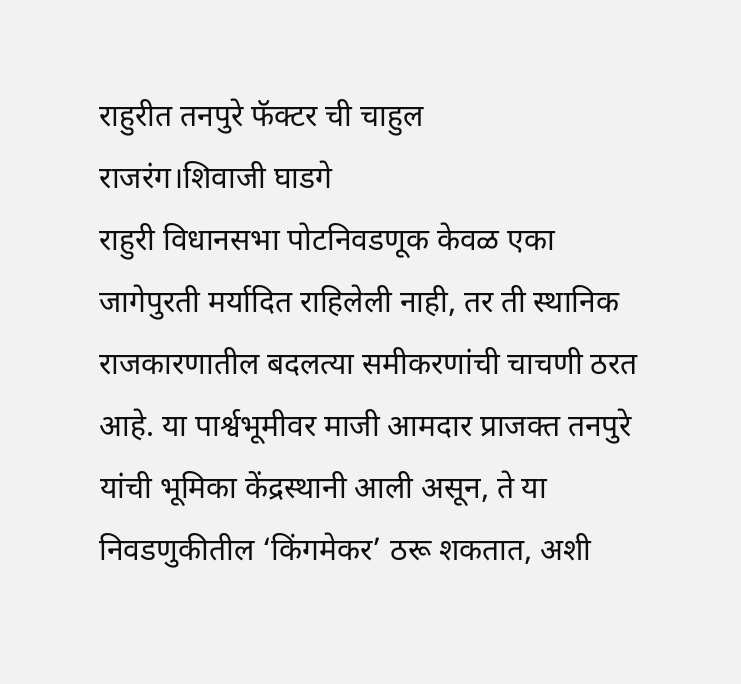राहुरीत तनपुरे फॅक्टर ची चाहुल
राजरंग।शिवाजी घाडगे
राहुरी विधानसभा पोटनिवडणूक केवळ एका जागेपुरती मर्यादित राहिलेली नाही, तर ती स्थानिक राजकारणातील बदलत्या समीकरणांची चाचणी ठरत आहे. या पार्श्वभूमीवर माजी आमदार प्राजक्त तनपुरे यांची भूमिका केंद्रस्थानी आली असून, ते या निवडणुकीतील ‘किंगमेकर’ ठरू शकतात, अशी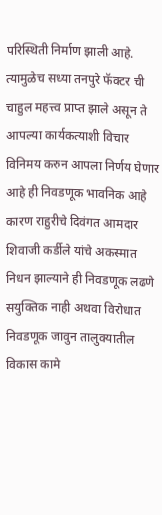परिस्थिती निर्माण झाली आहे. त्यामुळेच सध्या तनपुरे फॅक्टर ची चाहुल महत्त्व प्राप्त झाले असून ते आपल्या कार्यकत्याशी विचार विनिमय करुन आपला निर्णय घेणार आहे ही निवडणूक भावनिक आहे कारण राहुरीचे दिवंगत आमदार शिवाजी कर्डीले यांचे अकस्मात निधन झाल्याने ही निवडणूक लढणे सयुक्तिक नाही अथवा विरोधात निवडणूक जावुन तालुक्यातील विकास कामे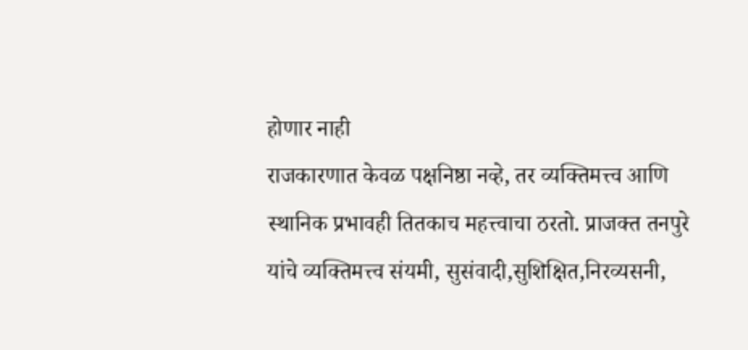होणार नाही
राजकारणात केवळ पक्षनिष्ठा नव्हे, तर व्यक्तिमत्त्व आणि स्थानिक प्रभावही तितकाच महत्त्वाचा ठरतो. प्राजक्त तनपुरे यांचे व्यक्तिमत्त्व संयमी, सुसंवादी,सुशिक्षित,निरव्यसनी,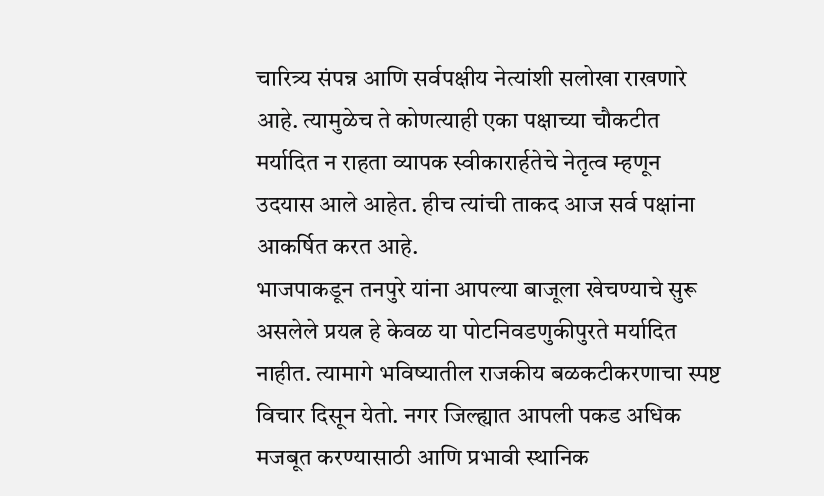चारित्र्य संपन्न आणि सर्वपक्षीय नेत्यांशी सलोखा राखणारे आहे. त्यामुळेच ते कोणत्याही एका पक्षाच्या चौकटीत मर्यादित न राहता व्यापक स्वीकारार्हतेचे नेतृत्व म्हणून उदयास आले आहेत. हीच त्यांची ताकद आज सर्व पक्षांना आकर्षित करत आहे.
भाजपाकडून तनपुरे यांना आपल्या बाजूला खेचण्याचे सुरू असलेले प्रयत्न हे केवळ या पोटनिवडणुकीपुरते मर्यादित नाहीत. त्यामागे भविष्यातील राजकीय बळकटीकरणाचा स्पष्ट विचार दिसून येतो. नगर जिल्ह्यात आपली पकड अधिक मजबूत करण्यासाठी आणि प्रभावी स्थानिक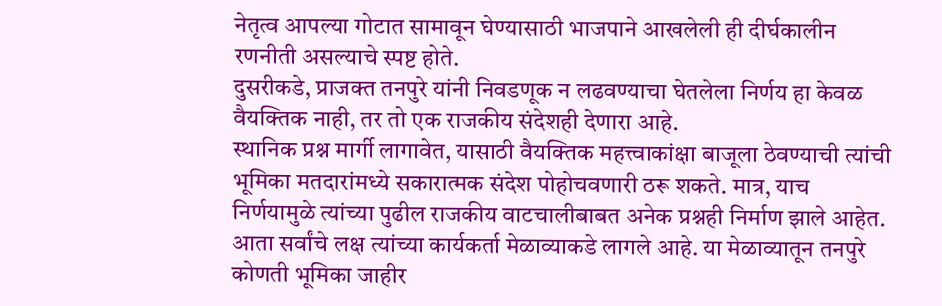नेतृत्व आपल्या गोटात सामावून घेण्यासाठी भाजपाने आखलेली ही दीर्घकालीन रणनीती असल्याचे स्पष्ट होते.
दुसरीकडे, प्राजक्त तनपुरे यांनी निवडणूक न लढवण्याचा घेतलेला निर्णय हा केवळ वैयक्तिक नाही, तर तो एक राजकीय संदेशही देणारा आहे.
स्थानिक प्रश्न मार्गी लागावेत, यासाठी वैयक्तिक महत्त्वाकांक्षा बाजूला ठेवण्याची त्यांची भूमिका मतदारांमध्ये सकारात्मक संदेश पोहोचवणारी ठरू शकते. मात्र, याच निर्णयामुळे त्यांच्या पुढील राजकीय वाटचालीबाबत अनेक प्रश्नही निर्माण झाले आहेत.
आता सर्वांचे लक्ष त्यांच्या कार्यकर्ता मेळाव्याकडे लागले आहे. या मेळाव्यातून तनपुरे कोणती भूमिका जाहीर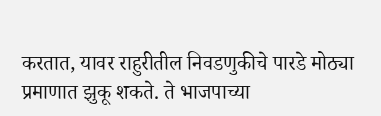करतात, यावर राहुरीतील निवडणुकीचे पारडे मोठ्या प्रमाणात झुकू शकते. ते भाजपाच्या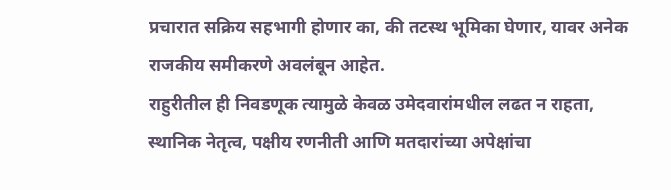प्रचारात सक्रिय सहभागी होणार का, की तटस्थ भूमिका घेणार, यावर अनेक राजकीय समीकरणे अवलंबून आहेत.
राहुरीतील ही निवडणूक त्यामुळे केवळ उमेदवारांमधील लढत न राहता, स्थानिक नेतृत्व, पक्षीय रणनीती आणि मतदारांच्या अपेक्षांचा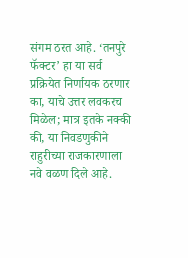संगम ठरत आहे. ‘तनपुरे फॅक्टर’ हा या सर्व प्रक्रियेत निर्णायक ठरणार का, याचे उत्तर लवकरच मिळेल; मात्र इतके नक्की की, या निवडणुकीने राहुरीच्या राजकारणाला नवे वळण दिले आहे.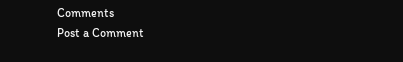Comments
Post a Comment